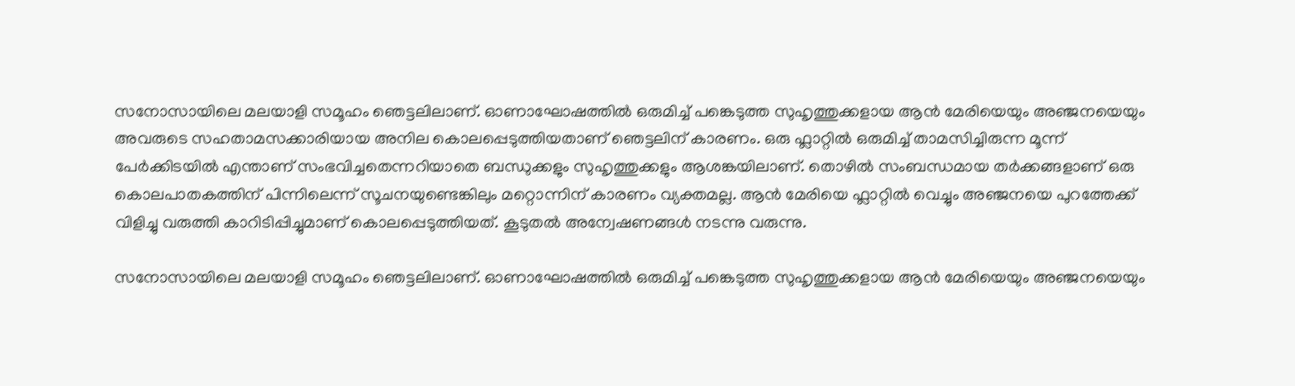സനോസായിലെ മലയാളി സമൂഹം ഞെട്ടലിലാണ്. ഓണാഘോഷത്തിൽ ഒരുമിച്ച് പങ്കെടുത്ത സുഹൃത്തുക്കളായ ആന്‍ മേരിയെയും അഞ്ജനയെയും അവരുടെ സഹതാമസക്കാരിയായ അനില കൊലപ്പെടുത്തിയതാണ് ഞെട്ടലിന് കാരണം. ഒരു ഫ്ലാറ്റിൽ ഒരുമിച്ച് താമസിച്ചിരുന്ന മൂന്ന് പേർക്കിടയിൽ എന്താണ് സംഭവിച്ചതെന്നറിയാതെ ബന്ധുക്കളും സുഹൃത്തുക്കളും ആശങ്കയിലാണ്. തൊഴിൽ സംബന്ധമായ തർക്കങ്ങളാണ് ഒരു കൊലപാതകത്തിന് പിന്നിലെന്ന് സൂചനയുണ്ടെങ്കിലും മറ്റൊന്നിന് കാരണം വ്യക്തമല്ല. ആന്‍ മേരിയെ ഫ്ലാറ്റിൽ വെച്ചും അഞ്ജനയെ പുറത്തേക്ക് വിളിച്ചു വരുത്തി കാറിടിപ്പിച്ചുമാണ് കൊലപ്പെടുത്തിയത്. കൂടുതൽ അന്വേഷണങ്ങൾ നടന്നു വരുന്നു.

സനോസായിലെ മലയാളി സമൂഹം ഞെട്ടലിലാണ്. ഓണാഘോഷത്തിൽ ഒരുമിച്ച് പങ്കെടുത്ത സുഹൃത്തുക്കളായ ആന്‍ മേരിയെയും അഞ്ജനയെയും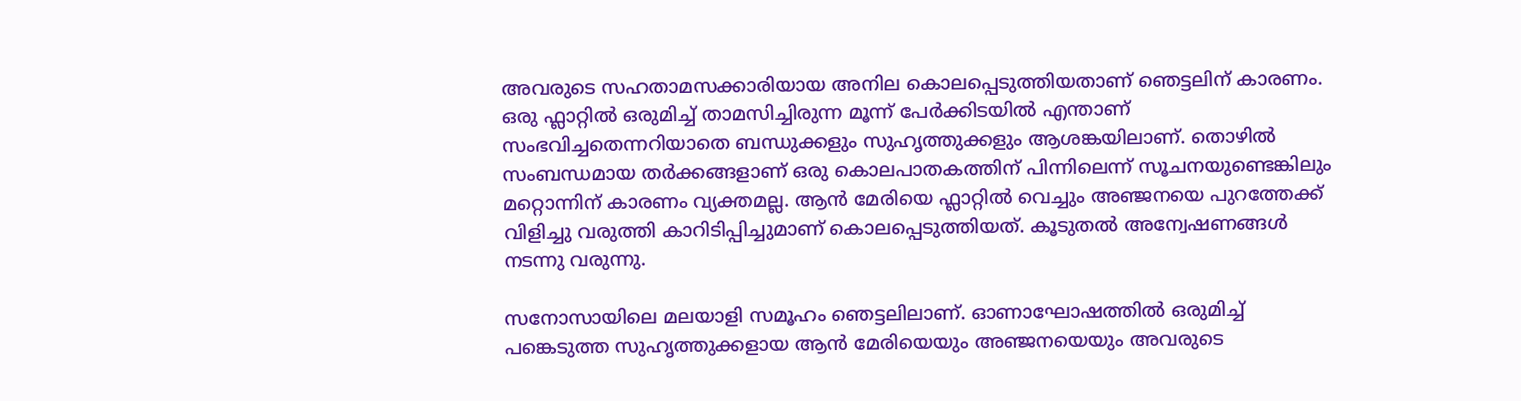അവരുടെ സഹതാമസക്കാരിയായ അനില കൊലപ്പെടുത്തിയതാണ് ഞെട്ടലിന് കാരണം. ഒരു ഫ്ലാറ്റിൽ ഒരുമിച്ച് താമസിച്ചിരുന്ന മൂന്ന് പേർക്കിടയിൽ എന്താണ് സംഭവിച്ചതെന്നറിയാതെ ബന്ധുക്കളും സുഹൃത്തുക്കളും ആശങ്കയിലാണ്. തൊഴിൽ സംബന്ധമായ തർക്കങ്ങളാണ് ഒരു കൊലപാതകത്തിന് പിന്നിലെന്ന് സൂചനയുണ്ടെങ്കിലും മറ്റൊന്നിന് കാരണം വ്യക്തമല്ല. ആന്‍ മേരിയെ ഫ്ലാറ്റിൽ വെച്ചും അഞ്ജനയെ പുറത്തേക്ക് വിളിച്ചു വരുത്തി കാറിടിപ്പിച്ചുമാണ് കൊലപ്പെടുത്തിയത്. കൂടുതൽ അന്വേഷണങ്ങൾ നടന്നു വരുന്നു.

സനോസായിലെ മലയാളി സമൂഹം ഞെട്ടലിലാണ്. ഓണാഘോഷത്തിൽ ഒരുമിച്ച് പങ്കെടുത്ത സുഹൃത്തുക്കളായ ആന്‍ മേരിയെയും അഞ്ജനയെയും അവരുടെ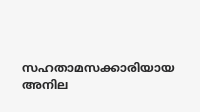സഹതാമസക്കാരിയായ അനില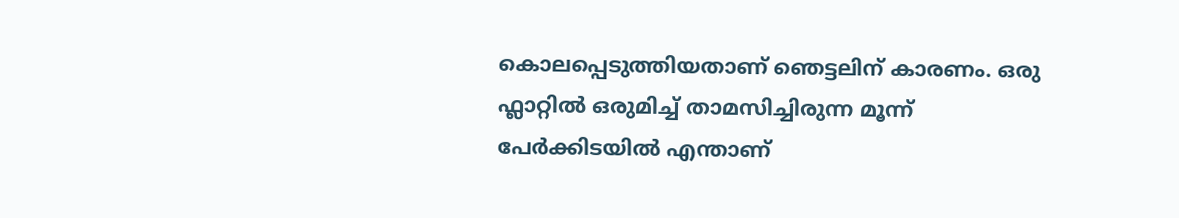കൊലപ്പെടുത്തിയതാണ് ഞെട്ടലിന് കാരണം. ഒരു ഫ്ലാറ്റിൽ ഒരുമിച്ച് താമസിച്ചിരുന്ന മൂന്ന് പേർക്കിടയിൽ എന്താണ്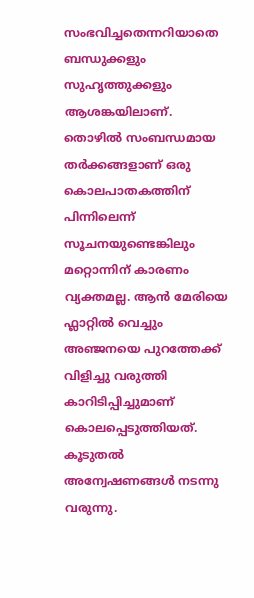സംഭവിച്ചതെന്നറിയാതെ ബന്ധുക്കളും സുഹൃത്തുക്കളും ആശങ്കയിലാണ്. തൊഴിൽ സംബന്ധമായ തർക്കങ്ങളാണ് ഒരു കൊലപാതകത്തിന് പിന്നിലെന്ന് സൂചനയുണ്ടെങ്കിലും മറ്റൊന്നിന് കാരണം വ്യക്തമല്ല. ആന്‍ മേരിയെ ഫ്ലാറ്റിൽ വെച്ചും അഞ്ജനയെ പുറത്തേക്ക് വിളിച്ചു വരുത്തി കാറിടിപ്പിച്ചുമാണ് കൊലപ്പെടുത്തിയത്. കൂടുതൽ അന്വേഷണങ്ങൾ നടന്നു വരുന്നു.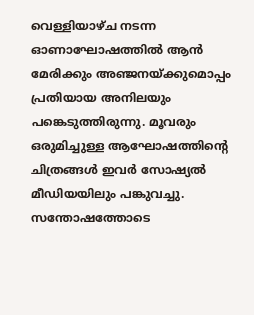വെള്ളിയാഴ്ച നടന്ന ഓണാഘോഷത്തില്‍ ആന്‍ മേരിക്കും അഞ്ജനയ്ക്കുമൊപ്പം പ്രതിയായ അനിലയും പങ്കെടുത്തിരുന്നു. മൂവരും ഒരുമിച്ചുള്ള ആഘോഷത്തിന്റെ ചിത്രങ്ങള്‍ ഇവര്‍ സോഷ്യല്‍ മീഡിയയിലും പങ്കുവച്ചു. സന്തോഷത്തോടെ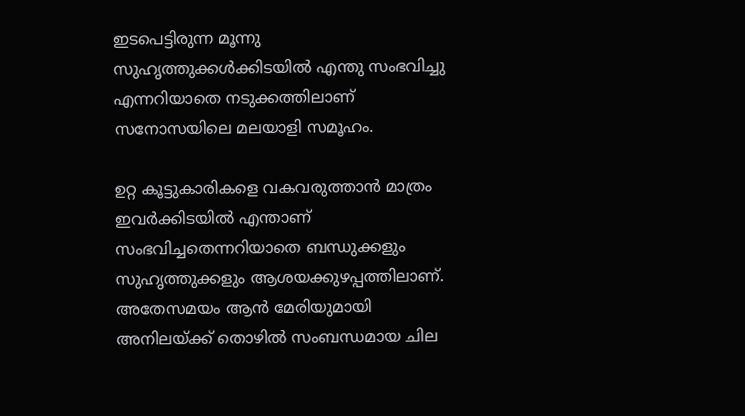ഇടപെട്ടിരുന്ന മൂന്നു സുഹൃത്തുക്കള്‍ക്കിടയില്‍ എന്തു സംഭവിച്ചു എന്നറിയാതെ നടുക്കത്തിലാണ് സനോസയിലെ മലയാളി സമൂഹം.

ഉറ്റ കൂട്ടുകാരികളെ വകവരുത്താന്‍ മാത്രം ഇവര്‍ക്കിടയില്‍ എന്താണ് സംഭവിച്ചതെന്നറിയാതെ ബന്ധുക്കളും സുഹൃത്തുക്കളും ആശയക്കുഴപ്പത്തിലാണ്. അതേസമയം ആന്‍ മേരിയുമായി അനിലയ്ക്ക് തൊഴില്‍ സംബന്ധമായ ചില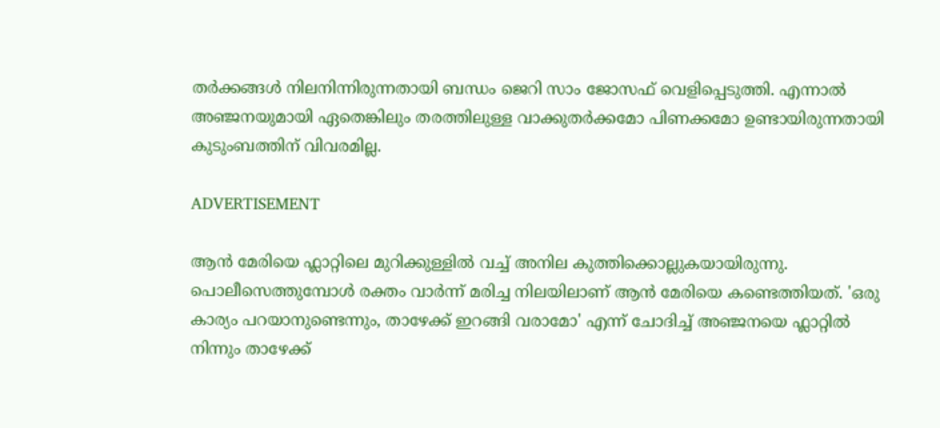തര്‍ക്കങ്ങള്‍ നിലനിന്നിരുന്നതായി ബന്ധം ജെറി സാം ജോസഫ് വെളിപ്പെടുത്തി. എന്നാല്‍ അഞ്ജനയുമായി ഏതെങ്കിലും തരത്തിലുള്ള വാക്കുതര്‍ക്കമോ പിണക്കമോ ഉണ്ടായിരുന്നതായി കുടുംബത്തിന് വിവരമില്ല.

ADVERTISEMENT

ആന്‍ മേരിയെ ഫ്ലാറ്റിലെ മുറിക്കുള്ളില്‍ വച്ച് അനില കുത്തിക്കൊല്ലുകയായിരുന്നു. പൊലീസെത്തുമ്പോള്‍ രക്തം വാര്‍ന്ന് മരിച്ച നിലയിലാണ് ആന്‍ മേരിയെ കണ്ടെത്തിയത്. 'ഒരു കാര്യം പറയാനുണ്ടെന്നും, താഴേക്ക് ഇറങ്ങി വരാമോ' എന്ന് ചോദിച്ച് അഞ്ജനയെ ഫ്ലാറ്റില്‍ നിന്നും താഴേക്ക്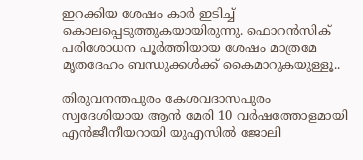ഇറക്കിയ ശേഷം കാര്‍ ഇടിച്ച് കൊലപ്പെടുത്തുകയായിരുന്നു. ഫൊറന്‍സിക് പരിശോധന പൂര്‍ത്തിയായ ശേഷം മാത്രമേ മൃതദേഹം ബന്ധുക്കള്‍ക്ക് കൈമാറുകയുള്ളൂ..

തിരുവനന്തപുരം കേശവദാസപുരം സ്വദേശിയായ ആന്‍ മേരി 10 വര്‍ഷത്തോളമായി എന്‍ജീനീയറായി യുഎസില്‍ ജോലി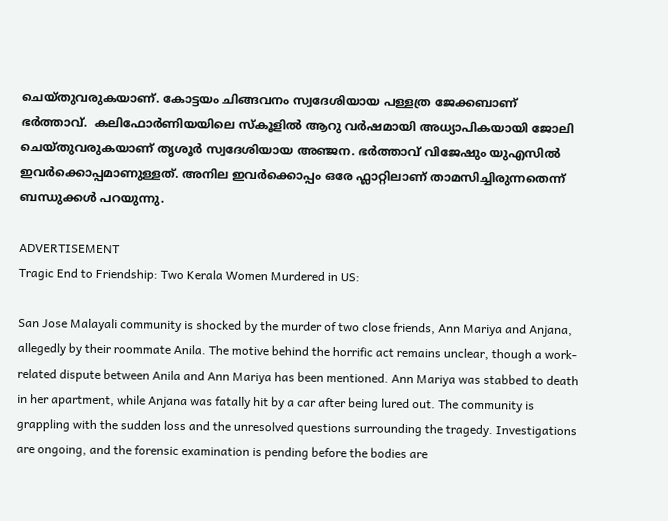ചെയ്തുവരുകയാണ്. കോട്ടയം ചിങ്ങവനം സ്വദേശിയായ പള്ളത്ര ജേക്കബാണ് ഭര്‍ത്താവ്.  കലിഫോര്‍ണിയയിലെ സ്കൂളില്‍ ആറു വര്‍ഷമായി അധ്യാപികയായി ജോലി ചെയ്തുവരുകയാണ് തൃശൂര്‍ സ്വദേശിയായ അഞ്ജന. ഭര്‍ത്താവ് വിജേഷും യുഎസില്‍ ഇവര്‍ക്കൊപ്പമാണുള്ളത്. അനില ഇവര്‍ക്കൊപ്പം ഒരേ ഫ്ലാറ്റിലാണ് താമസിച്ചിരുന്നതെന്ന് ബന്ധുക്കള്‍ പറയുന്നു.

ADVERTISEMENT
Tragic End to Friendship: Two Kerala Women Murdered in US:

San Jose Malayali community is shocked by the murder of two close friends, Ann Mariya and Anjana, allegedly by their roommate Anila. The motive behind the horrific act remains unclear, though a work-related dispute between Anila and Ann Mariya has been mentioned. Ann Mariya was stabbed to death in her apartment, while Anjana was fatally hit by a car after being lured out. The community is grappling with the sudden loss and the unresolved questions surrounding the tragedy. Investigations are ongoing, and the forensic examination is pending before the bodies are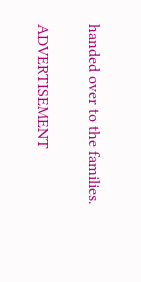handed over to the families.

ADVERTISEMENT